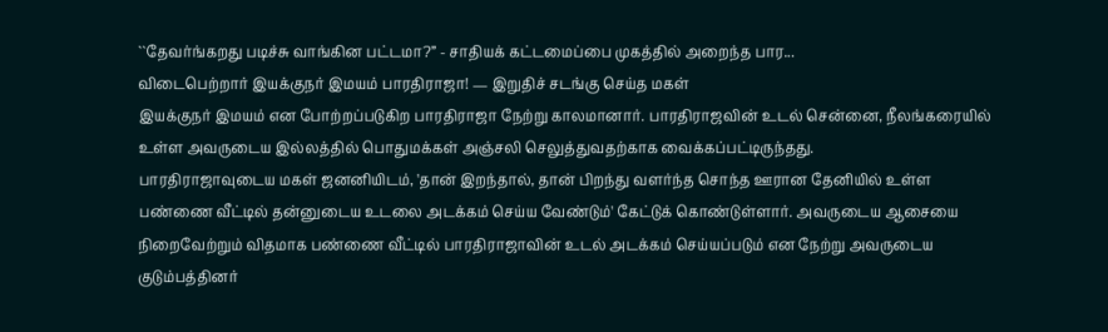``தேவர்ங்கறது படிச்சு வாங்கின பட்டமா?” - சாதியக் கட்டமைப்பை முகத்தில் அறைந்த பார...
விடைபெற்றார் இயக்குநர் இமயம் பாரதிராஜா! — இறுதிச் சடங்கு செய்த மகள்
இயக்குநர் இமயம் என போற்றப்படுகிற பாரதிராஜா நேற்று காலமானார். பாரதிராஜவின் உடல் சென்னை, நீலங்கரையில் உள்ள அவருடைய இல்லத்தில் பொதுமக்கள் அஞ்சலி செலுத்துவதற்காக வைக்கப்பட்டிருந்தது.
பாரதிராஜாவுடைய மகள் ஜனனியிடம், 'தான் இறந்தால், தான் பிறந்து வளர்ந்த சொந்த ஊரான தேனியில் உள்ள பண்ணை வீட்டில் தன்னுடைய உடலை அடக்கம் செய்ய வேண்டும்' கேட்டுக் கொண்டுள்ளார். அவருடைய ஆசையை நிறைவேற்றும் விதமாக பண்ணை வீட்டில் பாரதிராஜாவின் உடல் அடக்கம் செய்யப்படும் என நேற்று அவருடைய குடும்பத்தினர்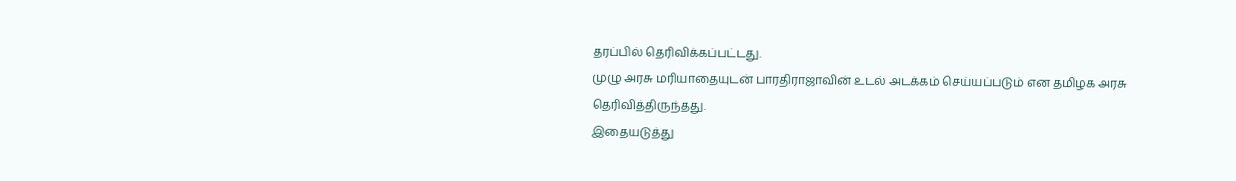தரப்பில் தெரிவிக்கப்பட்டது.
முழு அரசு மரியாதையுடன் பாரதிராஜாவின் உடல் அடக்கம் செய்யப்படும் என தமிழக அரசு தெரிவித்திருந்தது.
இதையடுத்து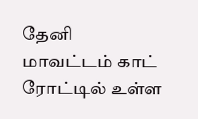தேனி மாவட்டம் காட் ரோட்டில் உள்ள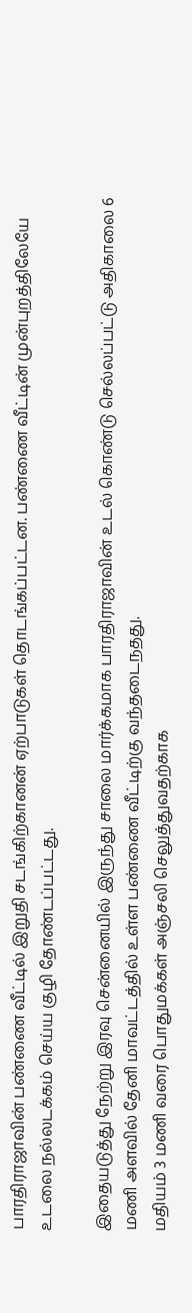பாரதிராஜாவின் பண்ணை வீட்டில் இறுதி சடங்கிற்கானன் ஏற்பாடுகள் தொடங்கப்பட்டன. பண்ணை வீட்டின் முன்புறத்திலேயே உடலை நல்லடக்கம் செய்ய குழி தோண்டப்பட்டது.

இதையடுத்து நேற்று இரவு சென்னையில் இருந்து சாலை மார்க்கமாக பாரதிராஜாவின் உடல் கொண்டு செல்லப்பட்டு அதிகாலை 6 மணி அளவில் தேனி மாவட்டத்தில் உள்ள பண்ணை வீட்டிற்கு வந்தடைநதது.
மதியம் 3 மணி வரை பொதுமக்கள் அஞ்சலி செலுத்துவதற்காக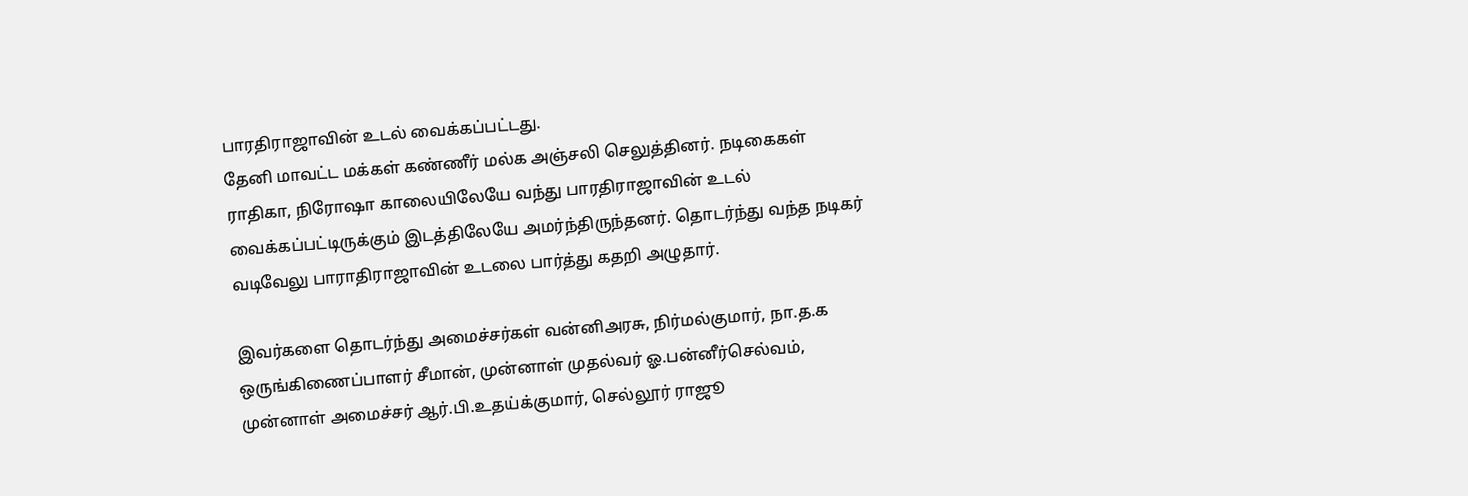பாரதிராஜாவின் உடல் வைக்கப்பட்டது.
தேனி மாவட்ட மக்கள் கண்ணீர் மல்க அஞ்சலி செலுத்தினர். நடிகைகள் ராதிகா, நிரோஷா காலையிலேயே வந்து பாரதிராஜாவின் உடல் வைக்கப்பட்டிருக்கும் இடத்திலேயே அமர்ந்திருந்தனர். தொடர்ந்து வந்த நடிகர் வடிவேலு பாராதிராஜாவின் உடலை பார்த்து கதறி அழுதார்.

இவர்களை தொடர்ந்து அமைச்சர்கள் வன்னிஅரசு, நிர்மல்குமார், நா.த.க ஒருங்கிணைப்பாளர் சீமான், முன்னாள் முதல்வர் ஓ.பன்னீர்செல்வம், முன்னாள் அமைச்சர் ஆர்.பி.உதய்க்குமார், செல்லூர் ராஜூ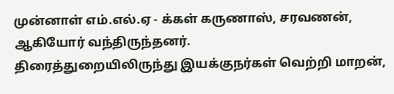முன்னாள் எம்.எல்.ஏ - க்கள் கருணாஸ், சரவணன், ஆகியோர் வந்திருந்தனர்.
திரைத்துறையிலிருந்து இயக்குநர்கள் வெற்றி மாறன்,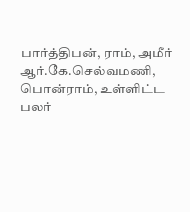பார்த்திபன், ராம், அமீர் ஆர்.கே.செல்வமணி, பொன்ராம், உள்ளிட்ட பலர்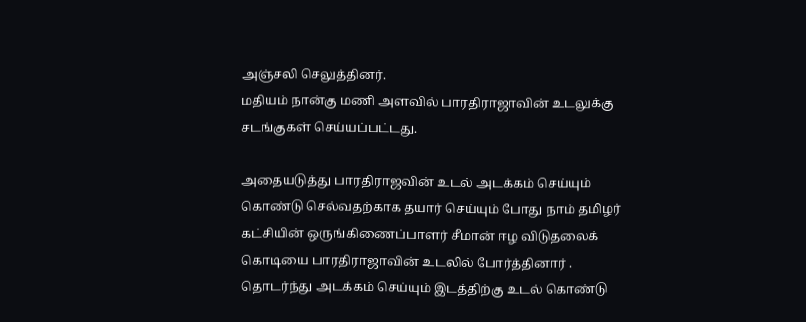அஞ்சலி செலுத்தினர்.
மதியம் நான்கு மணி அளவில் பாரதிராஜாவின் உடலுக்கு சடங்குகள் செய்யப்பட்டது.

அதையடுத்து பாரதிராஜவின் உடல் அடக்கம் செய்யும் கொண்டு செல்வதற்காக தயார் செய்யும் போது நாம் தமிழர் கட்சியின் ஒருங்கிணைப்பாளர் சீமான் ஈழ விடுதலைக் கொடியை பாரதிராஜாவின் உடலில் போர்த்தினார் .
தொடர்ந்து அடக்கம் செய்யும் இடத்திற்கு உடல் கொண்டு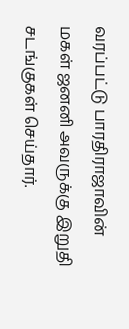வரப்பட்டு பாரதிராஜாவின் மகள் ஜனனி அவருக்கு இறுதி சடங்குகள் செய்தார்.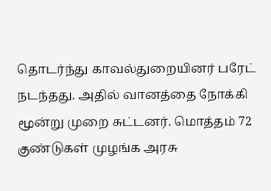தொடர்ந்து காவல்துறையினர் பரேட் நடந்தது. அதில் வானத்தை நோக்கி மூன்று முறை சுட்டனர். மொத்தம் 72 குண்டுகள் முழங்க அரசு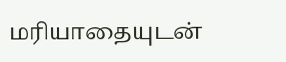மரியாதையுடன்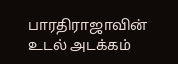பாரதிராஜாவின் உடல் அடக்கம்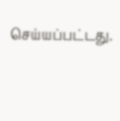செய்யப்பட்டது.